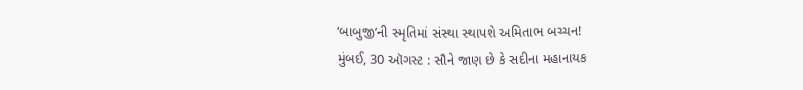‘બાબુજી’ની સ્મૃતિમાં સંસ્થા સ્થાપશે અમિતાભ બચ્ચન!
મુંબઈ, 30 ઑગસ્ટ : સૌને જાણ છે કે સદીના મહાનાયક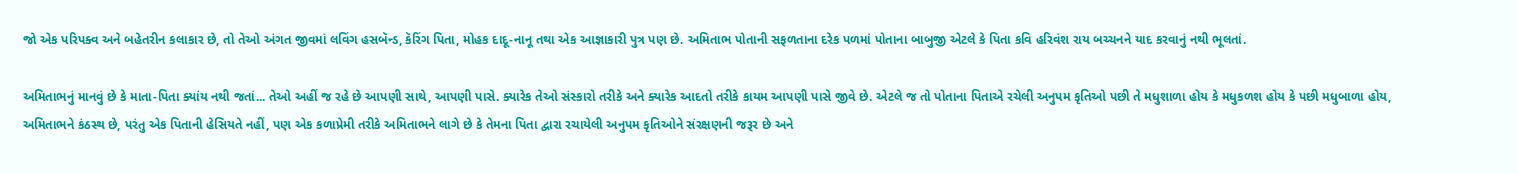જો એક પરિપક્વ અને બહેતરીન કલાકાર છે, તો તેઓ અંગત જીવમાં લવિંગ હસબૅન્ડ, કૅરિંગ પિતા, મોહક દાદૂ-નાનૂ તથા એક આજ્ઞાકારી પુત્ર પણ છે. અમિતાભ પોતાની સફળતાના દરેક પળમાં પોતાના બાબુજી એટલે કે પિતા કવિ હરિવંશ રાય બચ્ચનને યાદ કરવાનું નથી ભૂલતાં.

અમિતાભનું માનવું છે કે માતા-પિતા ક્યાંય નથી જતાં... તેઓ અહીં જ રહે છે આપણી સાથે, આપણી પાસે. ક્યારેક તેઓ સંસ્કારો તરીકે અને ક્યારેક આદતો તરીકે કાયમ આપણી પાસે જીવે છે. એટલે જ તો પોતાના પિતાએ રચેલી અનુપમ કૃતિઓ પછી તે મધુશાળા હોય કે મધુકળશ હોય કે પછી મધુબાળા હોય, અમિતાભને કંઠસ્થ છે, પરંતુ એક પિતાની હેસિયતે નહીં, પણ એક કળાપ્રેમી તરીકે અમિતાભને લાગે છે કે તેમના પિતા દ્વારા રચાયેલી અનુપમ કૃતિઓને સંરક્ષણની જરૂર છે અને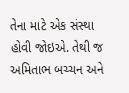તેના માટે એક સંસ્થા હોવી જોઇએ. તેથી જ અમિતાભ બચ્ચન અને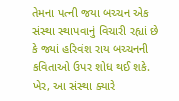તેમના પત્ની જયા બચ્ચન એક સંસ્થા સ્થાપવાનું વિચારી રહ્યાં છે કે જ્યાં હરિવંશ રાય બચ્ચનની કવિતાઓ ઉપર શોધ થઈ શકે.
ખેર, આ સંસ્થા ક્યારે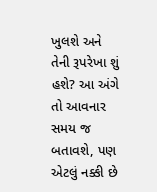ખુલશે અને તેની રૂપરેખા શું હશે? આ અંગે તો આવનાર સમય જ બતાવશે, પણ એટલું નક્કી છે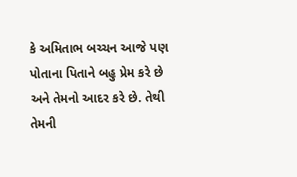કે અમિતાભ બચ્ચન આજે પણ પોતાના પિતાને બહુ પ્રેમ કરે છે અને તેમનો આદર કરે છે. તેથી તેમની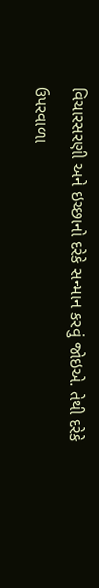વિચારસરણી અને ઇચ્છાનો દરેકે સન્માન કરવું જોઇએ. તેથી દરેકે ઉપરવાળા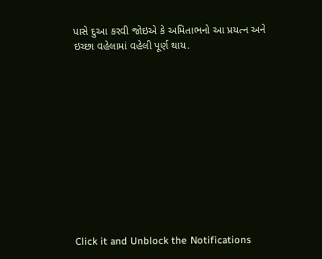પાસે દુઆ કરવી જોઇએ કે અમિતાભનો આ પ્રયત્ન અને ઇચ્છા વહેલામાં વહેલી પૂર્ણ થાય.












Click it and Unblock the Notifications